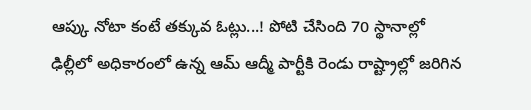ఆప్కు నోటా కంటే తక్కువ ఓట్లు...! పోటి చేసింది 70 స్థానాల్లో
ఢిల్లీలో అధికారంలో ఉన్న ఆమ్ ఆద్మీ పార్టీకి రెండు రాష్ట్రాల్లో జరిగిన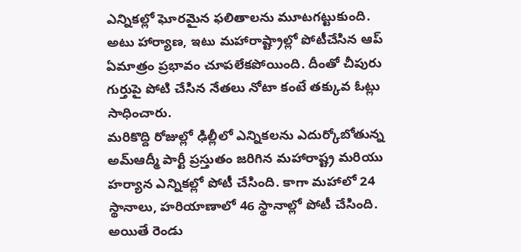ఎన్నికల్లో ఘోరమైన ఫలితాలను మూటగట్టుకుంది. అటు హార్యాణ, ఇటు మహారాష్ట్రాల్లో పోటీచేసిన ఆప్ ఏమాత్రం ప్రభావం చూపలేకపోయింది. దీంతో చీపురు గుర్తుపై పోటి చేసిన నేతలు నోటా కంటే తక్కువ ఓట్లు సాధించారు.
మరికొద్ది రోజుల్లో ఢిల్లీలో ఎన్నికలను ఎదుర్కోబోతున్న అమ్ఆద్మీ పార్టీ ప్రస్తుతం జరిగిన మహారాష్ట్ర మరియు హర్యాన ఎన్నికల్లో పోటీ చేసింది. కాగా మహాలో 24 స్థానాలు, హరియాణాలో 46 స్థానాల్లో పోటీ చేసింది. అయితే రెండు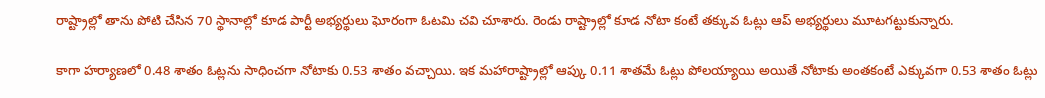రాష్ట్రాల్లో తాను పోటి చేసిన 70 స్థానాల్లో కూడ పార్టీ అభ్యర్థులు ఘోరంగా ఓటమి చవి చూశారు. రెండు రాష్ట్రాల్లో కూడ నోటా కంటే తక్కువ ఓట్లు ఆప్ అభ్యర్థులు మూటగట్టుకున్నారు.

కాగా హర్యాణలో 0.48 శాతం ఓట్లను సాధించగా నోటాకు 0.53 శాతం వచ్చాయి. ఇక మహారాష్ట్రాల్లో ఆప్కు 0.11 శాతమే ఓట్లు పోలయ్యాయి అయితే నోటాకు అంతకంటే ఎక్కువగా 0.53 శాతం ఓట్లు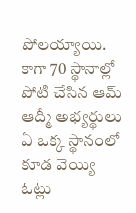పోలయ్యాయి. కాగా 70 స్థానాల్లో పోటి చేసిన ఆమ్ ఆద్మీ అభ్యర్థులు ఏ ఒక్క స్థానంలో కూడ వెయ్యి ఓట్లు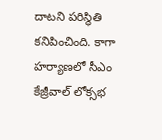దాటని పరిస్థితి కనిపించింది. కాగా హర్యాణలో సీఎం కేజ్రీవాల్ లోక్సభ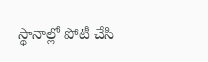స్థానాల్లో పోటీ చేసి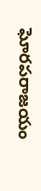ఘోరపరాజయం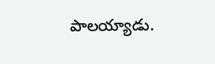పాలయ్యాడు.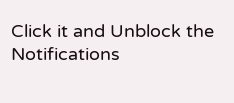Click it and Unblock the Notifications